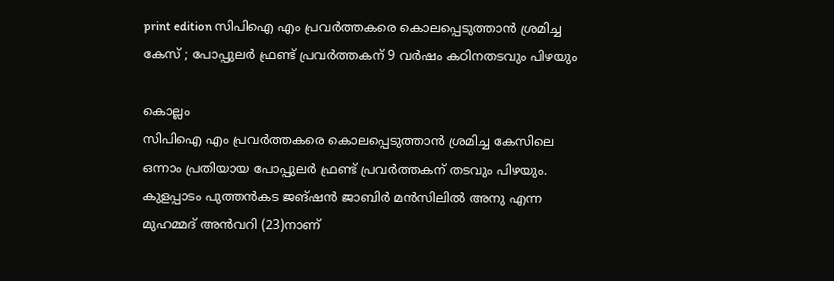print edition സിപിഐ എം പ്രവർത്തകരെ കൊലപ്പെടുത്താൻ ശ്രമിച്ച കേസ് ; പോപ്പുലർ ഫ്രണ്ട് പ്രവർത്തകന് 9 വർഷം കഠിനതടവും പിഴയും

കൊല്ലം
സിപിഐ എം പ്രവർത്തകരെ കൊലപ്പെടുത്താൻ ശ്രമിച്ച കേസിലെ ഒന്നാം പ്രതിയായ പോപ്പുലർ ഫ്രണ്ട് പ്രവർത്തകന് തടവും പിഴയും. കുളപ്പാടം പുത്തൻകട ജങ്ഷൻ ജാബിർ മൻസിലിൽ അനു എന്ന മുഹമ്മദ് അൻവറി (23)നാണ്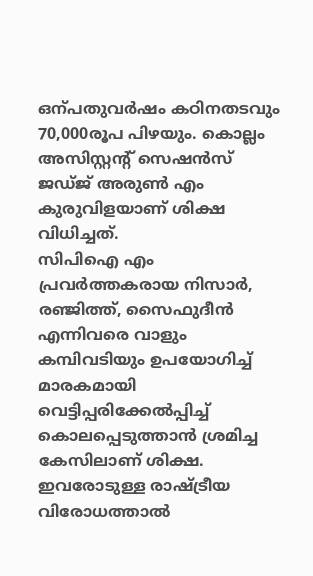ഒന്പതുവർഷം കഠിനതടവും 70,000രൂപ പിഴയും. കൊല്ലം അസിസ്റ്റന്റ് സെഷൻസ് ജഡ്ജ് അരുൺ എം കുരുവിളയാണ് ശിക്ഷ വിധിച്ചത്.
സിപിഐ എം പ്രവർത്തകരായ നിസാർ, രഞ്ജിത്ത്, സൈഫുദീൻ എന്നിവരെ വാളും കമ്പിവടിയും ഉപയോഗിച്ച് മാരകമായി വെട്ടിപ്പരിക്കേൽപ്പിച്ച് കൊലപ്പെടുത്താൻ ശ്രമിച്ച കേസിലാണ് ശിക്ഷ. ഇവരോടുള്ള രാഷ്ട്രീയ വിരോധത്താൽ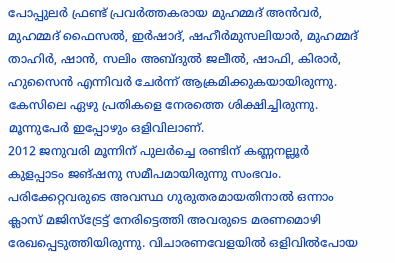പോപ്പുലർ ഫ്രണ്ട് പ്രവർത്തകരായ മുഹമ്മദ് അൻവർ, മുഹമ്മദ് ഫൈസൽ, ഇർഷാദ്, ഷഹീർമുസലിയാർ, മുഹമ്മദ് താഹിർ, ഷാൻ, സലിം അബ്ദുൽ ജലീൽ, ഷാഫി, കിരാർ, ഹുസൈൻ എന്നിവർ ചേർന്ന് ആക്രമിക്കുകയായിരുന്നു. കേസിലെ ഏഴു പ്രതികളെ നേരത്തെ ശിക്ഷിച്ചിരുന്നു. മൂന്നുപേർ ഇപ്പോഴും ഒളിവിലാണ്.
2012 ജനുവരി മൂന്നിന് പുലർച്ചെ രണ്ടിന് കണ്ണനല്ലൂർ കുളപ്പാടം ജങ്ഷനു സമീപമായിരുന്നു സംഭവം. പരിക്കേറ്റവരുടെ അവസ്ഥ ഗുരുതരമായതിനാൽ ഒന്നാം ക്ലാസ് മജിസ്ട്രേട്ട് നേരിട്ടെത്തി അവരുടെ മരണമൊഴി രേഖപ്പെടുത്തിയിരുന്നു. വിചാരണവേളയിൽ ഒളിവിൽപോയ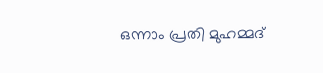ഒന്നാം പ്രതി മുഹമ്മദ്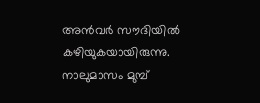അൻവർ സൗദിയിൽ കഴിയുകയായിരുന്നു. നാലുമാസം മുമ്പ്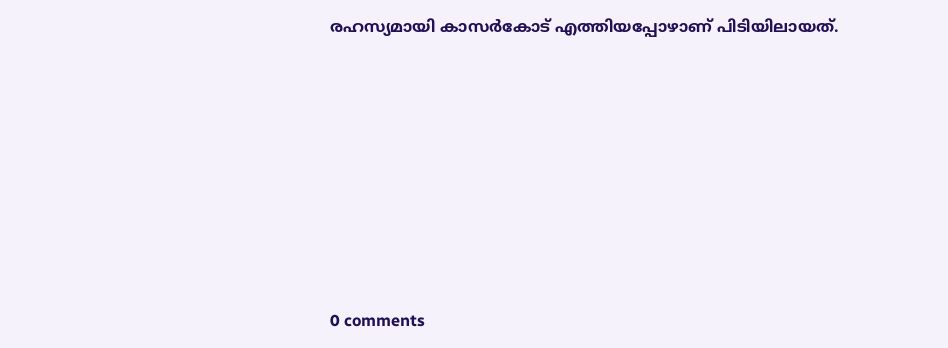രഹസ്യമായി കാസർകോട് എത്തിയപ്പോഴാണ് പിടിയിലായത്.










0 comments